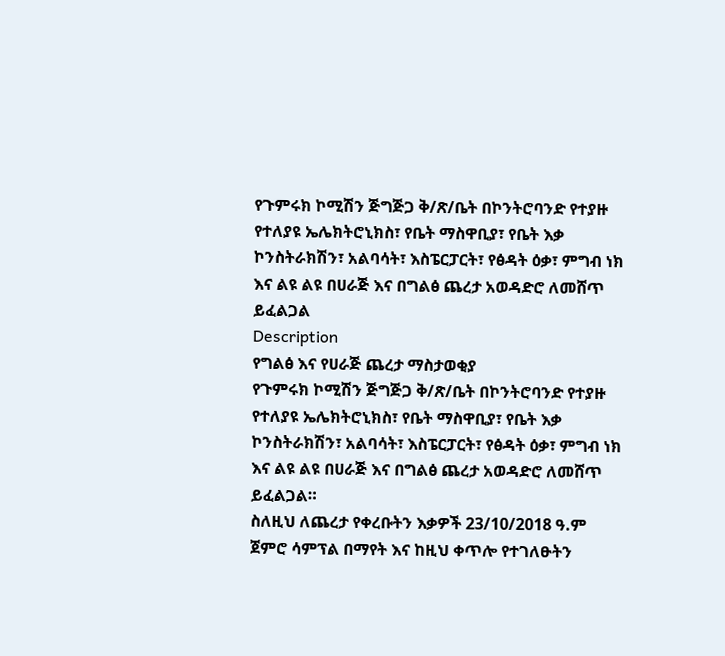የጉምሩክ ኮሚሽን ጅግጅጋ ቅ/ጽ/ቤት በኮንትሮባንድ የተያዙ የተለያዩ ኤሌክትሮኒክስ፣ የቤት ማስዋቢያ፣ የቤት እቃ ኮንስትራክሽን፣ አልባሳት፣ እስፔርፓርት፣ የፅዳት ዕቃ፣ ምግብ ነክ እና ልዩ ልዩ በሀራጅ እና በግልፅ ጨረታ አወዳድሮ ለመሸጥ ይፈልጋል
Description
የግልፅ እና የሀራጅ ጨረታ ማስታወቂያ
የጉምሩክ ኮሚሽን ጅግጅጋ ቅ/ጽ/ቤት በኮንትሮባንድ የተያዙ የተለያዩ ኤሌክትሮኒክስ፣ የቤት ማስዋቢያ፣ የቤት እቃ ኮንስትራክሽን፣ አልባሳት፣ እስፔርፓርት፣ የፅዳት ዕቃ፣ ምግብ ነክ እና ልዩ ልዩ በሀራጅ እና በግልፅ ጨረታ አወዳድሮ ለመሸጥ ይፈልጋል።
ስለዚህ ለጨረታ የቀረቡትን እቃዎች 23/10/2018 ዓ.ም ጀምሮ ሳምፕል በማየት እና ከዚህ ቀጥሎ የተገለፁትን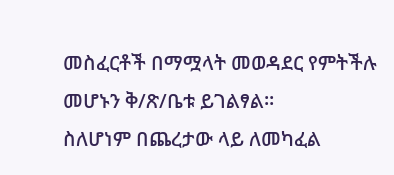መስፈርቶች በማሟላት መወዳደር የምትችሉ መሆኑን ቅ/ጽ/ቤቱ ይገልፃል።
ስለሆነም በጨረታው ላይ ለመካፈል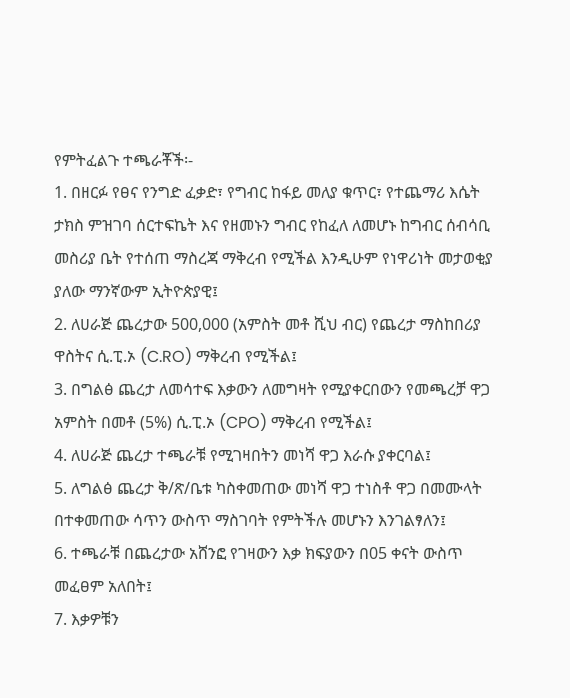የምትፈልጉ ተጫራቾች፡-
1. በዘርፉ የፀና የንግድ ፈቃድ፣ የግብር ከፋይ መለያ ቁጥር፣ የተጨማሪ እሴት ታክስ ምዝገባ ሰርተፍኬት እና የዘመኑን ግብር የከፈለ ለመሆኑ ከግብር ሰብሳቢ መስሪያ ቤት የተሰጠ ማስረጃ ማቅረብ የሚችል እንዲሁም የነዋሪነት መታወቂያ ያለው ማንኛውም ኢትዮጵያዊ፤
2. ለሀራጅ ጨረታው 500,000 (አምስት መቶ ሺህ ብር) የጨረታ ማስከበሪያ ዋስትና ሲ.ፒ.ኦ (C.RO) ማቅረብ የሚችል፤
3. በግልፅ ጨረታ ለመሳተፍ እቃውን ለመግዛት የሚያቀርበውን የመጫረቻ ዋጋ አምስት በመቶ (5%) ሲ.ፒ.ኦ (CPO) ማቅረብ የሚችል፤
4. ለሀራጅ ጨረታ ተጫራቹ የሚገዛበትን መነሻ ዋጋ እራሱ ያቀርባል፤
5. ለግልፅ ጨረታ ቅ/ጽ/ቤቱ ካስቀመጠው መነሻ ዋጋ ተነስቶ ዋጋ በመሙላት በተቀመጠው ሳጥን ውስጥ ማስገባት የምትችሉ መሆኑን እንገልፃለን፤
6. ተጫራቹ በጨረታው አሸንፎ የገዛውን እቃ ክፍያውን በ05 ቀናት ውስጥ መፈፀም አለበት፤
7. እቃዎቹን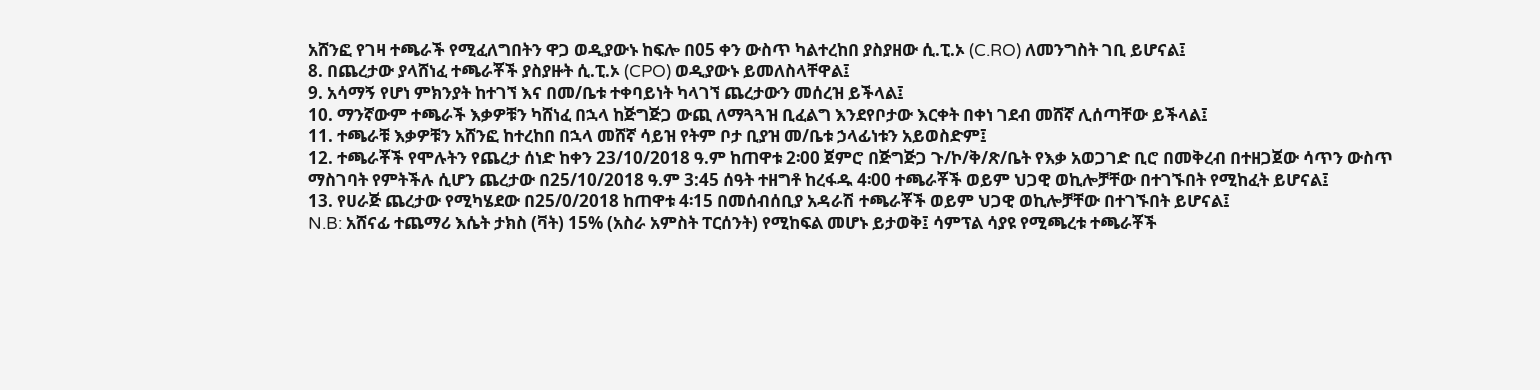አሸንፎ የገዛ ተጫራች የሚፈለግበትን ዋጋ ወዲያውኑ ከፍሎ በ05 ቀን ውስጥ ካልተረከበ ያስያዘው ሲ.ፒ.ኦ (C.RO) ለመንግስት ገቢ ይሆናል፤
8. በጨረታው ያላሸነፈ ተጫራቾች ያስያዙት ሲ.ፒ.ኦ (CPO) ወዲያውኑ ይመለስላቸዋል፤
9. አሳማኝ የሆነ ምክንያት ከተገኘ እና በመ/ቤቱ ተቀባይነት ካላገኘ ጨረታውን መሰረዝ ይችላል፤
10. ማንኛውም ተጫራች እቃዎቹን ካሸነፈ በኋላ ከጅግጅጋ ውጪ ለማጓጓዝ ቢፈልግ እንደየቦታው እርቀት በቀነ ገደብ መሸኛ ሊሰጣቸው ይችላል፤
11. ተጫራቹ እቃዎቹን አሸንፎ ከተረከበ በኋላ መሸኛ ሳይዝ የትም ቦታ ቢያዝ መ/ቤቱ ኃላፊነቱን አይወስድም፤
12. ተጫራቾች የሞሉትን የጨረታ ሰነድ ከቀን 23/10/2018 ዓ.ም ከጠዋቱ 2፡00 ጀምሮ በጅግጅጋ ጉ/ኮ/ቅ/ጽ/ቤት የእቃ አወጋገድ ቢሮ በመቅረብ በተዘጋጀው ሳጥን ውስጥ ማስገባት የምትችሉ ሲሆን ጨረታው በ25/10/2018 ዓ.ም 3:45 ሰዓት ተዘግቶ ከረፋዱ 4፡00 ተጫራቾች ወይም ህጋዊ ወኪሎቻቸው በተገኙበት የሚከፈት ይሆናል፤
13. የሀራጅ ጨረታው የሚካሄደው በ25/0/2018 ከጠዋቱ 4፡15 በመሰብሰቢያ አዳራሽ ተጫራቾች ወይም ህጋዊ ወኪሎቻቸው በተገኙበት ይሆናል፤
N.B: አሸናፊ ተጨማሪ እሴት ታክስ (ቫት) 15% (አስራ አምስት ፐርሰንት) የሚከፍል መሆኑ ይታወቅ፤ ሳምፕል ሳያዩ የሚጫረቱ ተጫራቾች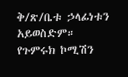ቅ/ጽ/ቤቱ ኃላፊነቱን አይወስድም።
የጉምሩክ ኮሚሽን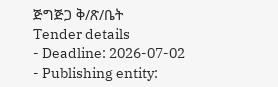ጅግጅጋ ቅ/ጽ/ቤት
Tender details
- Deadline: 2026-07-02
- Publishing entity: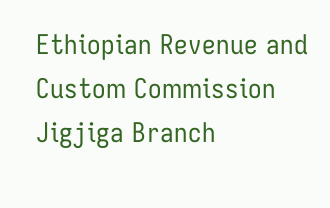Ethiopian Revenue and Custom Commission Jigjiga Branch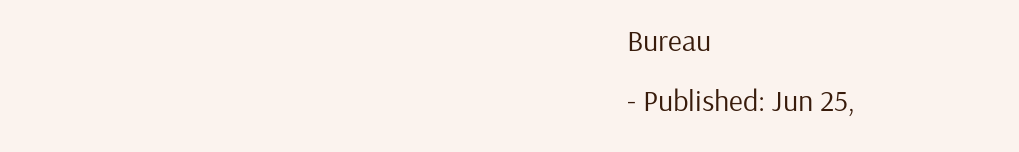Bureau
- Published: Jun 25,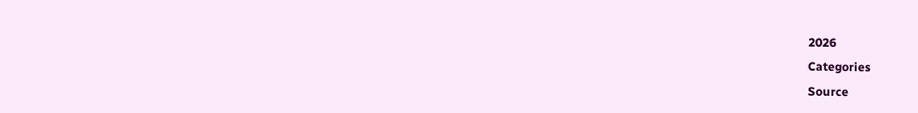2026
Categories
Source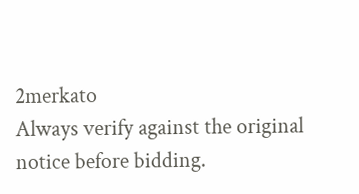2merkato
Always verify against the original notice before bidding.